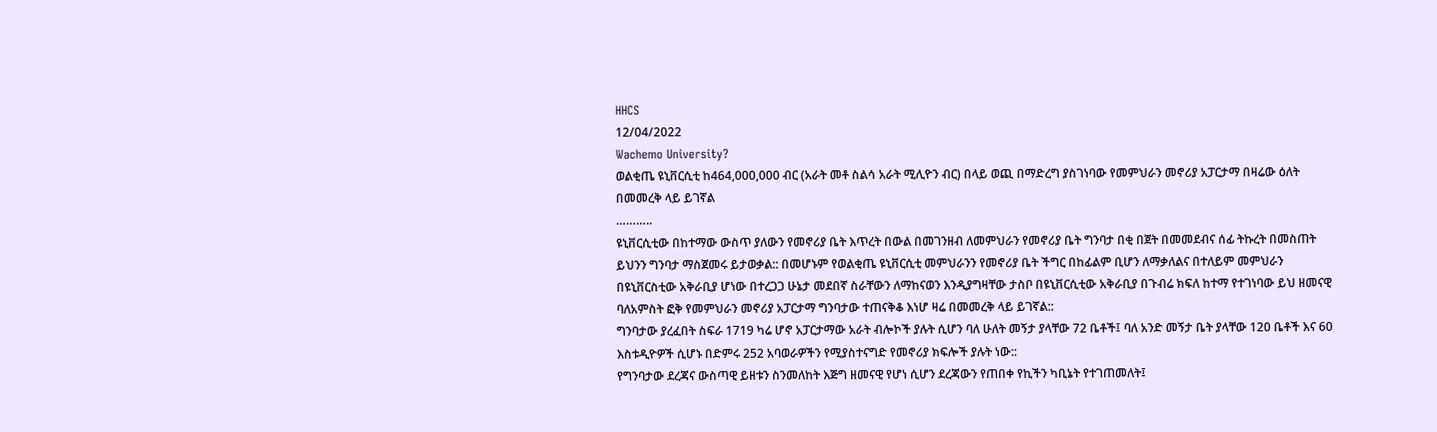HHCS
12/04/2022
Wachemo University?
ወልቂጤ ዩኒቨርሲቲ ከ464,000,000 ብር (አራት መቶ ስልሳ አራት ሚሊዮን ብር) በላይ ወጪ በማድረግ ያስገነባው የመምህራን መኖሪያ አፓርታማ በዛሬው ዕለት በመመረቅ ላይ ይገኛል
………..
ዩኒቨርሲቲው በከተማው ውስጥ ያለውን የመኖሪያ ቤት እጥረት በውል በመገንዘብ ለመምህራን የመኖሪያ ቤት ግንባታ በቂ በጀት በመመደብና ሰፊ ትኩረት በመስጠት ይህንን ግንባታ ማስጀመሩ ይታወቃል:: በመሆኑም የወልቂጤ ዩኒቨርሲቲ መምህራንን የመኖሪያ ቤት ችግር በከፊልም ቢሆን ለማቃለልና በተለይም መምህራን በዩኒቨርስቲው አቅራቢያ ሆነው በተረጋጋ ሁኔታ መደበኛ ስራቸውን ለማከናወን እንዲያግዛቸው ታስቦ በዩኒቨርሲቲው አቅራቢያ በጉብሬ ክፍለ ከተማ የተገነባው ይህ ዘመናዊ ባለአምስት ፎቅ የመምህራን መኖሪያ አፓርታማ ግንባታው ተጠናቅቆ እነሆ ዛሬ በመመረቅ ላይ ይገኛል::
ግንባታው ያረፈበት ስፍራ 1719 ካሬ ሆኖ አፓርታማው አራት ብሎኮች ያሉት ሲሆን ባለ ሁለት መኝታ ያላቸው 72 ቤቶች፤ ባለ አንድ መኝታ ቤት ያላቸው 120 ቤቶች እና 60 እስቱዲዮዎች ሲሆኑ በድምሩ 252 አባወራዎችን የሚያስተናግድ የመኖሪያ ክፍሎች ያሉት ነው::
የግንባታው ደረጃና ውስጣዊ ይዘቱን ስንመለከት እጅግ ዘመናዊ የሆነ ሲሆን ደረጃውን የጠበቀ የኪችን ካቢኔት የተገጠመለት፤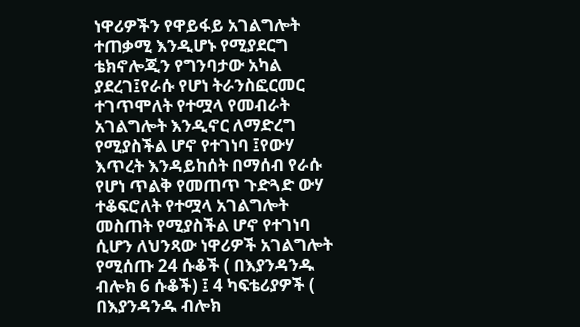ነዋሪዎችን የዋይፋይ አገልግሎት ተጠቃሚ እንዲሆኑ የሚያደርግ ቴክኖሎጂን የግንባታው አካል ያደረገ፤የራሱ የሆነ ትራንስፎርመር ተገጥሞለት የተሟላ የመብራት አገልግሎት እንዲኖር ለማድረግ የሚያስችል ሆኖ የተገነባ ፤የውሃ እጥረት እንዳይከሰት በማሰብ የራሱ የሆነ ጥልቅ የመጠጥ ጉድጓድ ውሃ ተቆፍሮለት የተሟላ አገልግሎት መስጠት የሚያስችል ሆኖ የተገነባ ሲሆን ለህንጻው ነዋሪዎች አገልግሎት የሚሰጡ 24 ሱቆች ( በእያንዳንዱ ብሎክ 6 ሱቆች) ፤ 4 ካፍቴሪያዎች ( በእያንዳንዱ ብሎክ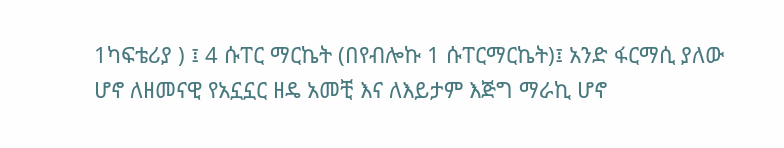1ካፍቴሪያ ) ፤ 4 ሱፐር ማርኬት (በየብሎኩ 1 ሱፐርማርኬት)፤ አንድ ፋርማሲ ያለው ሆኖ ለዘመናዊ የአኗኗር ዘዴ አመቺ እና ለእይታም እጅግ ማራኪ ሆኖ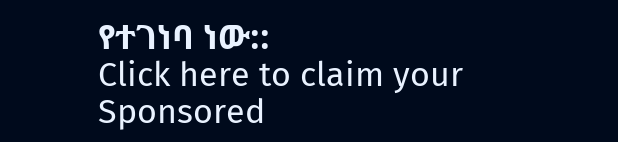የተገነባ ነው::
Click here to claim your Sponsored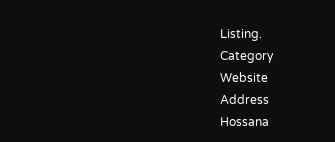Listing.
Category
Website
Address
Hossana